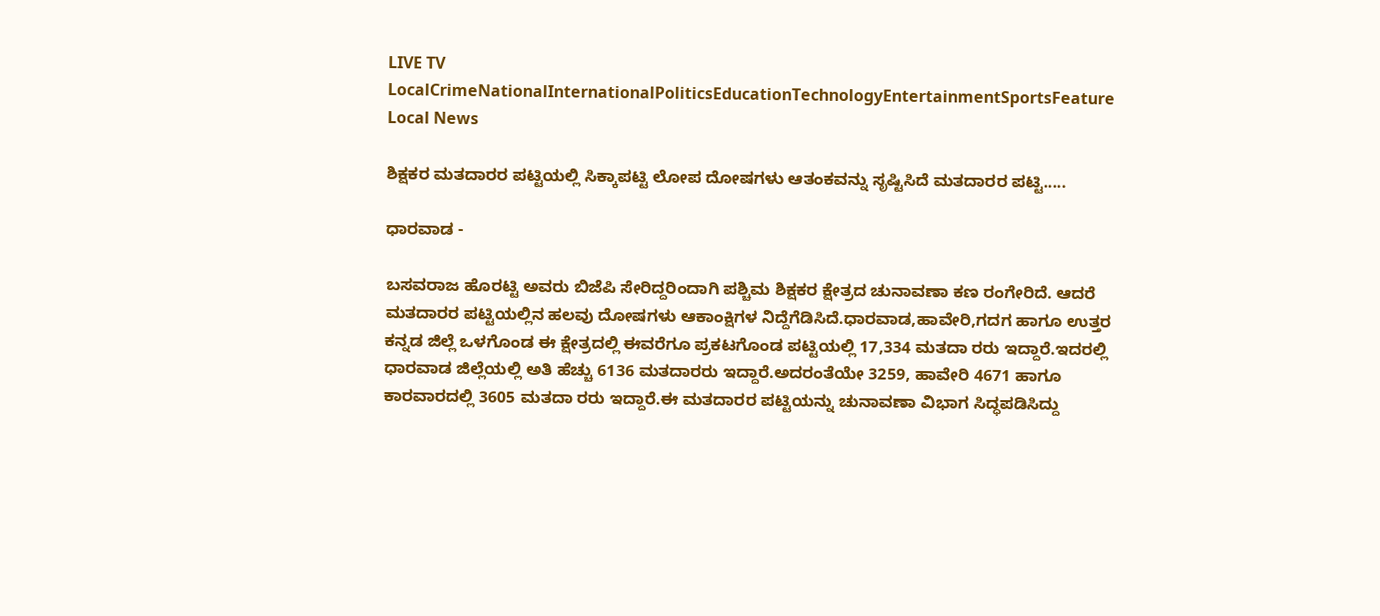LIVE TV LocalCrimeNationalInternationalPoliticsEducationTechnologyEntertainmentSportsFeature
Local News

ಶಿಕ್ಷಕರ ಮತದಾರರ ಪಟ್ಟಿಯಲ್ಲಿ ಸಿಕ್ಕಾಪಟ್ಟಿ ಲೋಪ ದೋಷಗಳು ಆತಂಕವನ್ನು ಸೃಷ್ಟಿಸಿದೆ ಮತದಾರರ ಪಟ್ಟಿ.....

ಧಾರವಾಡ -

ಬಸವರಾಜ ಹೊರಟ್ಟಿ ಅವರು ಬಿಜೆಪಿ ಸೇರಿದ್ದರಿಂದಾಗಿ ಪಶ್ಚಿಮ ಶಿಕ್ಷಕರ ಕ್ಷೇತ್ರದ ಚುನಾವಣಾ ಕಣ ರಂಗೇರಿದೆ. ಆದರೆ ಮತದಾರರ ಪಟ್ಟಿಯಲ್ಲಿನ ಹಲವು ದೋಷಗಳು ಆಕಾಂಕ್ಷಿಗಳ ನಿದ್ದೆಗೆಡಿಸಿದೆ.ಧಾರವಾಡ,ಹಾವೇರಿ,ಗದಗ ಹಾಗೂ ಉತ್ತರ ಕನ್ನಡ ಜಿಲ್ಲೆ ಒಳಗೊಂಡ ಈ ಕ್ಷೇತ್ರದಲ್ಲಿ ಈವರೆಗೂ ಪ್ರಕಟಗೊಂಡ ಪಟ್ಟಿಯಲ್ಲಿ 17,334 ಮತದಾ ರರು ಇದ್ದಾರೆ.ಇದರಲ್ಲಿ ಧಾರವಾಡ ಜಿಲ್ಲೆಯಲ್ಲಿ ಅತಿ ಹೆಚ್ಚು 6136 ಮತದಾರರು ಇದ್ದಾರೆ.ಅದರಂತೆಯೇ 3259, ಹಾವೇರಿ 4671 ಹಾಗೂ ಕಾರವಾರದಲ್ಲಿ 3605 ಮತದಾ ರರು ಇದ್ದಾರೆ.ಈ ಮತದಾರರ ಪಟ್ಟಿಯನ್ನು ಚುನಾವಣಾ ವಿಭಾಗ ಸಿದ್ಧಪಡಿಸಿದ್ದು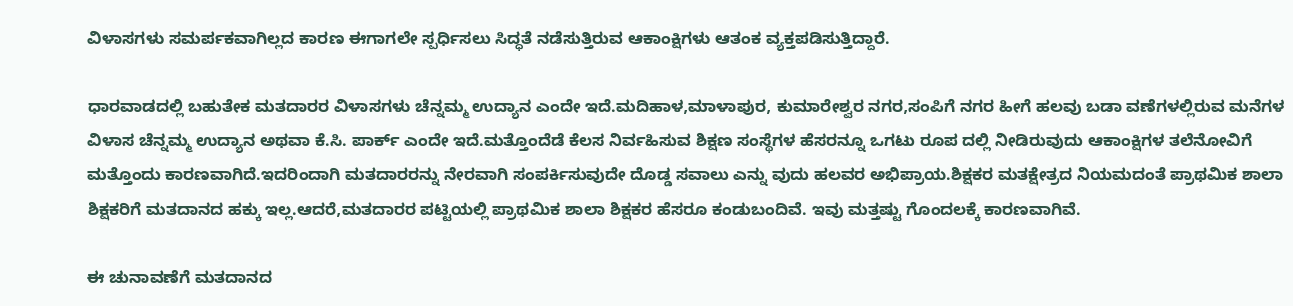ವಿಳಾಸಗಳು ಸಮರ್ಪಕವಾಗಿಲ್ಲದ ಕಾರಣ ಈಗಾಗಲೇ ಸ್ಪರ್ಧಿಸಲು ಸಿದ್ಧತೆ ನಡೆಸುತ್ತಿರುವ ಆಕಾಂಕ್ಷಿಗಳು ಆತಂಕ ವ್ಯಕ್ತಪಡಿಸುತ್ತಿದ್ದಾರೆ.

ಧಾರವಾಡದಲ್ಲಿ ಬಹುತೇಕ ಮತದಾರರ ವಿಳಾಸಗಳು ಚೆನ್ನಮ್ಮ ಉದ್ಯಾನ ಎಂದೇ ಇದೆ.ಮದಿಹಾಳ,ಮಾಳಾಪುರ, ಕುಮಾರೇಶ್ವರ ನಗರ,ಸಂಪಿಗೆ ನಗರ ಹೀಗೆ ಹಲವು ಬಡಾ ವಣೆಗಳಲ್ಲಿರುವ ಮನೆಗಳ ವಿಳಾಸ ಚೆನ್ನಮ್ಮ ಉದ್ಯಾನ ಅಥವಾ ಕೆ.ಸಿ. ಪಾರ್ಕ್ ಎಂದೇ ಇದೆ.ಮತ್ತೊಂದೆಡೆ ಕೆಲಸ ನಿರ್ವಹಿಸುವ ಶಿಕ್ಷಣ ಸಂಸ್ಥೆಗಳ ಹೆಸರನ್ನೂ ಒಗಟು ರೂಪ ದಲ್ಲಿ ನೀಡಿರುವುದು ಆಕಾಂಕ್ಷಿಗಳ ತಲೆನೋವಿಗೆ ಮತ್ತೊಂದು ಕಾರಣವಾಗಿದೆ.ಇದರಿಂದಾಗಿ ಮತದಾರರನ್ನು ನೇರವಾಗಿ ಸಂಪರ್ಕಿಸುವುದೇ ದೊಡ್ಡ ಸವಾಲು ಎನ್ನು ವುದು ಹಲವರ ಅಭಿಪ್ರಾಯ.ಶಿಕ್ಷಕರ ಮತಕ್ಷೇತ್ರದ ನಿಯಮದಂತೆ ಪ್ರಾಥಮಿಕ ಶಾಲಾ ಶಿಕ್ಷಕರಿಗೆ ಮತದಾನದ ಹಕ್ಕು ಇಲ್ಲ.ಆದರೆ,ಮತದಾರರ ಪಟ್ಟಿಯಲ್ಲಿ ಪ್ರಾಥಮಿಕ ಶಾಲಾ ಶಿಕ್ಷಕರ ಹೆಸರೂ ಕಂಡುಬಂದಿವೆ. ಇವು ಮತ್ತಷ್ಟು ಗೊಂದಲಕ್ಕೆ ಕಾರಣವಾಗಿವೆ.

ಈ ಚುನಾವಣೆಗೆ ಮತದಾನದ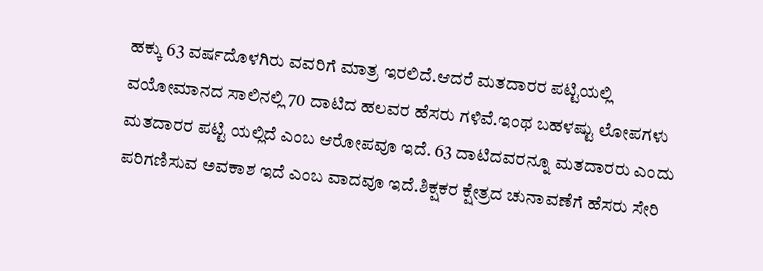ಹಕ್ಕು 63 ವರ್ಷದೊಳಗಿರು ವವರಿಗೆ ಮಾತ್ರ ಇರಲಿದೆ.ಆದರೆ ಮತದಾರರ ಪಟ್ಟಿಯಲ್ಲಿ ವಯೋಮಾನದ ಸಾಲಿನಲ್ಲಿ 70 ದಾಟಿದ ಹಲವರ ಹೆಸರು ಗಳಿವೆ.ಇಂಥ ಬಹಳಷ್ಟು ಲೋಪಗಳು ಮತದಾರರ ಪಟ್ಟಿ ಯಲ್ಲಿದೆ ಎಂಬ ಆರೋಪವೂ ಇದೆ. 63 ದಾಟಿದವರನ್ನೂ ಮತದಾರರು ಎಂದು ಪರಿಗಣಿಸುವ ಅವಕಾಶ ಇದೆ ಎಂಬ ವಾದವೂ ಇದೆ.ಶಿಕ್ಷಕರ ಕ್ಷೇತ್ರದ ಚುನಾವಣೆಗೆ ಹೆಸರು ಸೇರಿ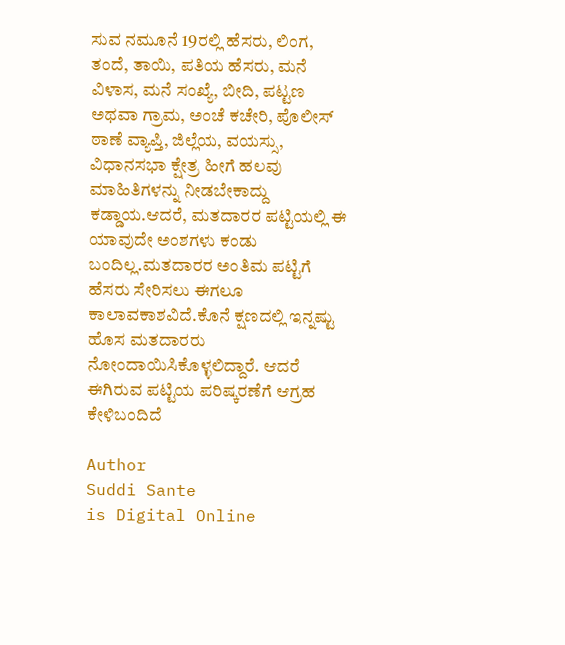ಸುವ ನಮೂನೆ 19ರಲ್ಲಿ ಹೆಸರು, ಲಿಂಗ, ತಂದೆ, ತಾಯಿ, ಪತಿಯ ಹೆಸರು, ಮನೆ ವಿಳಾಸ, ಮನೆ ಸಂಖ್ಯೆ, ಬೀದಿ, ಪಟ್ಟಣ ಅಥವಾ ಗ್ರಾಮ, ಅಂಚೆ ಕಚೇರಿ, ಪೊಲೀಸ್ ಠಾಣೆ ವ್ಯಾಪ್ತಿ, ಜಿಲ್ಲೆಯ, ವಯಸ್ಸು, ವಿಧಾನಸಭಾ ಕ್ಷೇತ್ರ ಹೀಗೆ ಹಲವು ಮಾಹಿತಿಗಳನ್ನು ನೀಡಬೇಕಾದ್ದು ಕಡ್ಡಾಯ.ಆದರೆ, ಮತದಾರರ ಪಟ್ಟಿಯಲ್ಲಿ ಈ ಯಾವುದೇ ಅಂಶಗಳು ಕಂಡು ಬಂದಿಲ್ಲ.ಮತದಾರರ ಅಂತಿಮ ಪಟ್ಟಿಗೆ ಹೆಸರು ಸೇರಿಸಲು ಈಗಲೂ ಕಾಲಾವಕಾಶವಿದೆ.ಕೊನೆ ಕ್ಷಣದಲ್ಲಿ ಇನ್ನಷ್ಟು ಹೊಸ ಮತದಾರರು ನೋಂದಾಯಿಸಿಕೊಳ್ಳಲಿದ್ದಾರೆ. ಆದರೆ ಈಗಿರುವ ಪಟ್ಟಿಯ ಪರಿಷ್ಕರಣೆಗೆ ಆಗ್ರಹ ಕೇಳಿಬಂದಿದೆ

Author
Suddi Sante
is Digital Online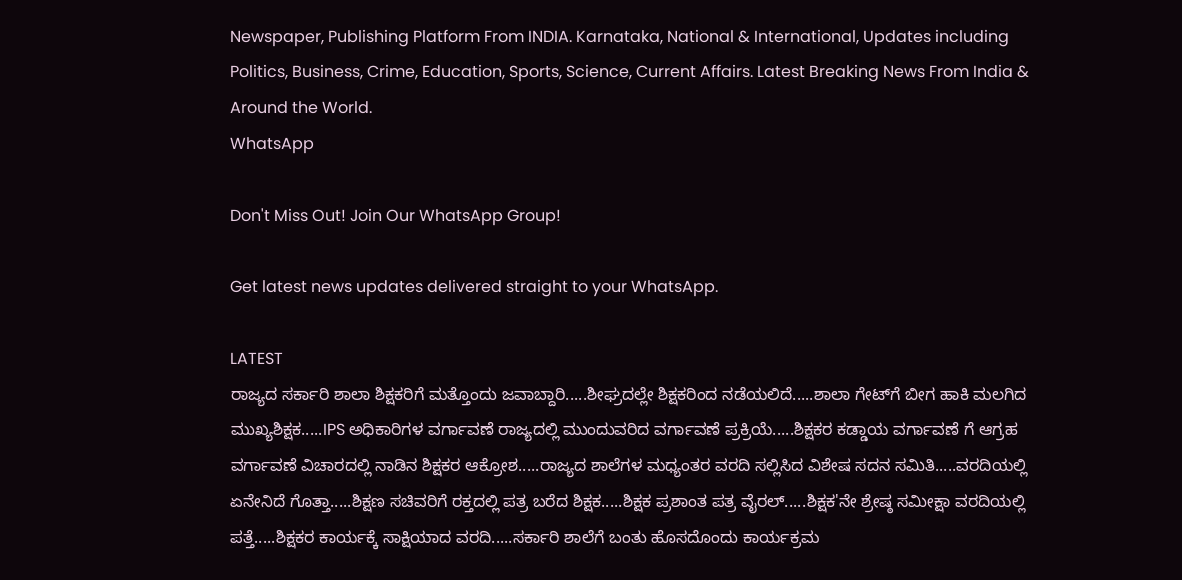Newspaper, Publishing Platform From INDIA. Karnataka, National & International, Updates including Politics, Business, Crime, Education, Sports, Science, Current Affairs. Latest Breaking News From India & Around the World.
WhatsApp

Don't Miss Out! Join Our WhatsApp Group!

Get latest news updates delivered straight to your WhatsApp.

LATEST
ರಾಜ್ಯದ ಸರ್ಕಾರಿ ಶಾಲಾ ಶಿಕ್ಷಕರಿಗೆ ಮತ್ತೊಂದು ಜವಾಬ್ದಾರಿ.....ಶೀಘ್ರದಲ್ಲೇ ಶಿಕ್ಷಕರಿಂದ ನಡೆಯಲಿದೆ.....ಶಾಲಾ ಗೇಟ್‌ಗೆ ಬೀಗ ಹಾಕಿ ಮಲಗಿದ ಮುಖ್ಯಶಿಕ್ಷಕ.....IPS ಅಧಿಕಾರಿಗಳ ವರ್ಗಾವಣೆ ರಾಜ್ಯದಲ್ಲಿ ಮುಂದುವರಿದ ವರ್ಗಾವಣೆ ಪ್ರಕ್ರಿಯೆ.....ಶಿಕ್ಷಕರ ಕಡ್ಡಾಯ ವರ್ಗಾವಣೆ ಗೆ ಆಗ್ರಹ ವರ್ಗಾವಣೆ ವಿಚಾರದಲ್ಲಿ ನಾಡಿನ ಶಿಕ್ಷಕರ ಆಕ್ರೋಶ.....ರಾಜ್ಯದ ಶಾಲೆಗಳ ಮಧ್ಯಂತರ ವರದಿ ಸಲ್ಲಿಸಿದ ವಿಶೇಷ ಸದನ ಸಮಿತಿ.....ವರದಿಯಲ್ಲಿ ಏನೇನಿದೆ ಗೊತ್ತಾ.....ಶಿಕ್ಷಣ ಸಚಿವರಿಗೆ ರಕ್ತದಲ್ಲಿ ಪತ್ರ ಬರೆದ ಶಿಕ್ಷಕ.....ಶಿಕ್ಷಕ ಪ್ರಶಾಂತ ಪತ್ರ ವೈರಲ್.....ಶಿಕ್ಷಕ'ನೇ ಶ್ರೇಷ್ಠ ಸಮೀಕ್ಷಾ ವರದಿಯಲ್ಲಿ ಪತ್ತೆ.....ಶಿಕ್ಷಕರ ಕಾರ್ಯಕ್ಕೆ ಸಾಕ್ಷಿಯಾದ ವರದಿ.....ಸರ್ಕಾರಿ ಶಾಲೆಗೆ ಬಂತು ಹೊಸದೊಂದು ಕಾರ್ಯಕ್ರಮ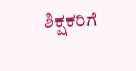ಶಿಕ್ಷಕರಿಗೆ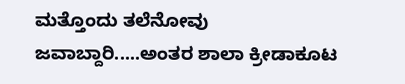ಮತ್ತೊಂದು ತಲೆನೋವು ಜವಾಬ್ದಾರಿ.....ಅಂತರ ಶಾಲಾ ಕ್ರೀಡಾಕೂಟ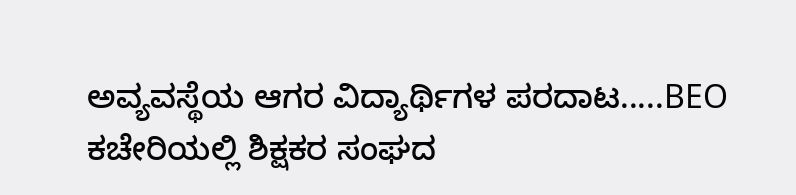ಅವ್ಯವಸ್ಥೆಯ ಆಗರ ವಿದ್ಯಾರ್ಥಿಗಳ ಪರದಾಟ.....BEO ಕಚೇರಿಯಲ್ಲಿ ಶಿಕ್ಷಕರ ಸಂಘದ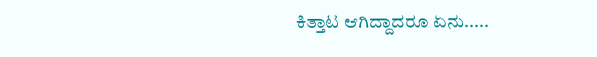ಕಿತ್ತಾಟ ಆಗಿದ್ದಾದರೂ ಏನು.....